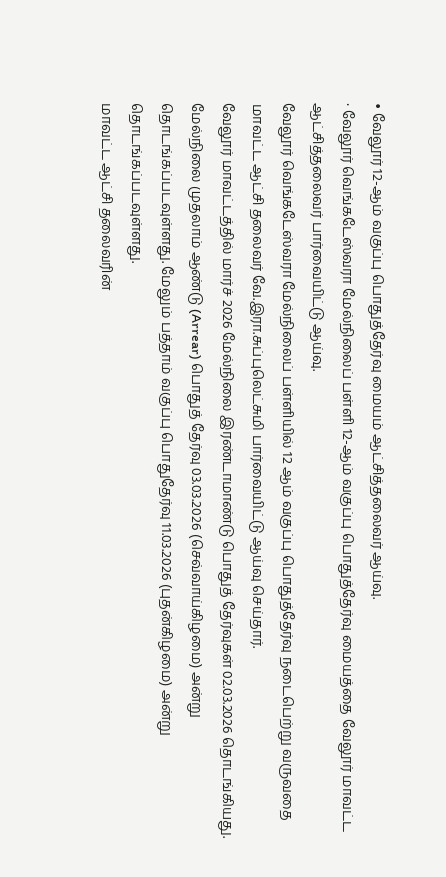• வேலூர் 12-ஆம் வகுப்பு பொதுத்தேர்வு மையம் ஆட்சித்தலைவர் ஆய்வு.
· வேலூர் வெங்கடேஸ்வரா மேல்நிலைப் பள்ளி 12-ஆம் வகுப்பு பொதுத்தேர்வு மையத்தை வேலூர் மாவட்ட ஆட்சித்தலைவர் பார்வையிட்டு ஆய்வு.
வேலூர் வெங்கடேஸ்வரா மேல்நிலைப் பள்ளியில் 12 ஆம் வகுப்பு பொதுத்தேர்வு நடைபெற்று வருவதை மாவட்ட ஆட்சி தலைவர் வே.இரா.சுப்புலெட்சுமி பார்வையிட்டு ஆய்வு செய்தார்.
வேலூர் மாவட்டத்தில் மார்ச் 2026 மேல்நிலை இரண்டாமாண்டு பொதுத் தேர்வுகள் 02.03.2026 தொடங்கியது. மேல்நிலை முதலாம் ஆண்டு (Arrear) பொதுத் தேர்வு 03.03.2026 (செவ்வாய்கிழமை) அன்று தொடங்கப்படவுள்ளது. மேலும் பத்தாம் வகுப்பு பொதுதேர்வு 11.03.2026 (புதன்கிழமை) அன்று தொடங்கப்படவுள்ளது.
மாவட்ட ஆட்சி தலைவரின்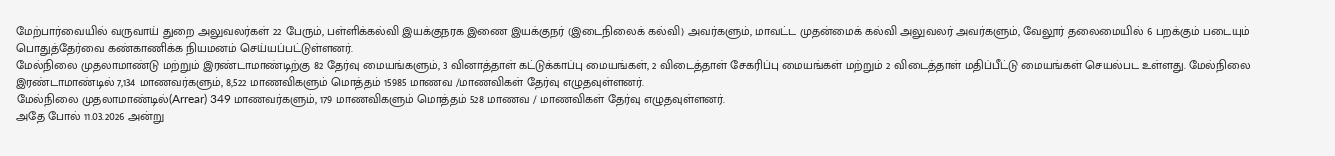மேற்பார்வையில் வருவாய் துறை அலுவலர்கள் 22 பேரும், பள்ளிக்கல்வி இயக்குநரக இணை இயக்குநர் (இடைநிலைக் கல்வி) அவர்களும், மாவட்ட முதன்மைக் கல்வி அலுவலர் அவர்களும், வேலூர் தலைமையில் 6 பறக்கும் படையும் பொதுத்தேர்வை கண்காணிக்க நியமனம் செய்யப்பட்டுள்ளனர்.
மேல்நிலை முதலாமாண்டு மற்றும் இரண்டாமாண்டிற்கு 82 தேர்வு மையங்களும், 3 வினாத்தாள் கட்டுக்காப்பு மையங்கள், 2 விடைத்தாள் சேகரிப்பு மையங்கள் மற்றும் 2 விடைத்தாள் மதிப்பீட்டு மையங்கள் செயல்பட உள்ளது. மேல்நிலை இரண்டாமாண்டில் 7,134 மாணவர்களும், 8,522 மாணவிகளும் மொத்தம் 15985 மாணவ /மாணவிகள் தேர்வு எழுதவுள்ளனர்.
மேல்நிலை முதலாமாண்டில்(Arrear) 349 மாணவர்களும், 179 மாணவிகளும் மொத்தம் 528 மாணவ / மாணவிகள் தேர்வு எழுதவுள்ளனர்.
அதே போல் 11.03.2026 அன்று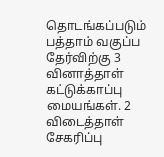தொடங்கப்படும் பத்தாம் வகுப்ப தேர்விற்கு 3 வினாத்தாள் கட்டுக்காப்பு மையங்கள். 2 விடைத்தாள் சேகரிப்பு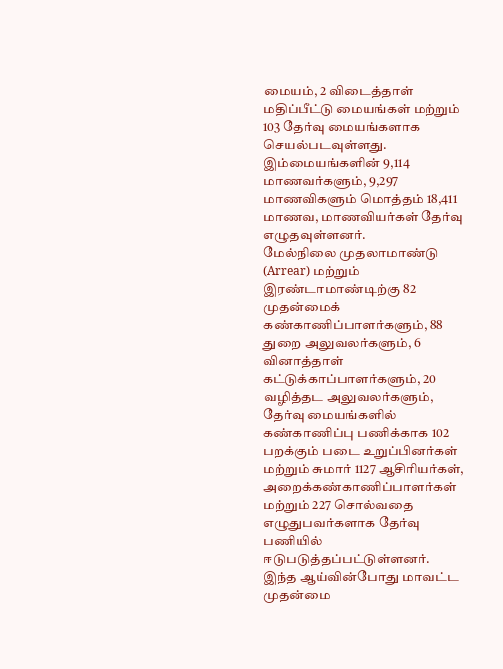மையம், 2 விடைத்தாள் மதிப்பீட்டு மையங்கள் மற்றும் 103 தேர்வு மையங்களாக செயல்படவுள்ளது. இம்மையங்களின் 9,114 மாணவர்களும், 9,297 மாணவிகளும் மொத்தம் 18,411 மாணவ, மாணவியர்கள் தேர்வு எழுதவுள்ளனர்.
மேல்நிலை முதலாமாண்டு (Arrear) மற்றும் இரண்டாமாண்டிற்கு 82 முதன்மைக் கண்காணிப்பாளர்களும், 88 துறை அலுவலர்களும், 6 வினாத்தாள் கட்டுக்காப்பாளர்களும், 20 வழித்தட அலுவலர்களும், தேர்வு மையங்களில் கண்காணிப்பு பணிக்காக 102 பறக்கும் படை உறுப்பினர்கள் மற்றும் சுமார் 1127 ஆசிரியர்கள், அறைக்கண்காணிப்பாளர்கள் மற்றும் 227 சொல்வதை எழுதுபவர்களாக தேர்வு பணியில் ஈடுபடுத்தப்பட்டுள்ளனர்.
இந்த ஆய்வின்போது மாவட்ட முதன்மை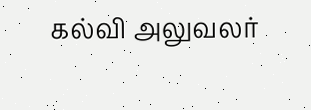கல்வி அலுவலர்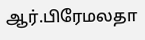ஆர்.பிரேமலதா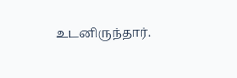உடனிருந்தார்.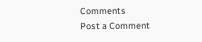Comments
Post a Comment